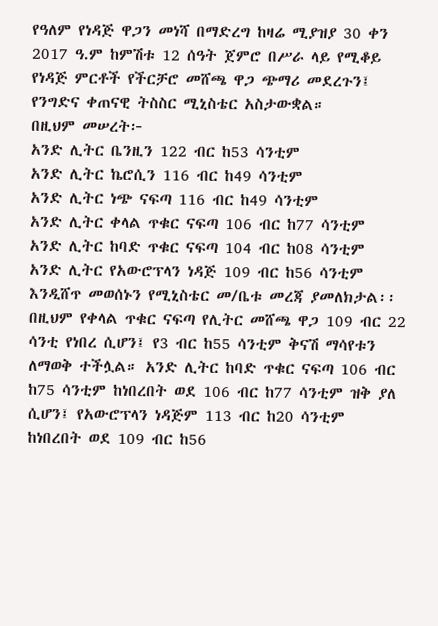የዓለም የነዳጅ ዋጋን መነሻ በማድረግ ከዛሬ ሚያዝያ 30 ቀን 2017 ዓ.ም ከምሽቱ 12 ሰዓት ጀምሮ በሥራ ላይ የሚቆይ የነዳጅ ምርቶች የችርቻሮ መሸጫ ዋጋ ጭማሪ መደረጉን፤ የንግድና ቀጠናዊ ትስስር ሚኒስቴር አስታውቋል።
በዚህም መሠረት፦
አንድ ሊትር ቤንዚን 122 ብር ከ53 ሳንቲም
አንድ ሊትር ኬሮሲን 116 ብር ከ49 ሳንቲም
አንድ ሊትር ነጭ ናፍጣ 116 ብር ከ49 ሳንቲም
አንድ ሊትር ቀላል ጥቁር ናፍጣ 106 ብር ከ77 ሳንቲም
አንድ ሊትር ከባድ ጥቁር ናፍጣ 104 ብር ከ08 ሳንቲም
አንድ ሊትር የአውሮፕላን ነዳጅ 109 ብር ከ56 ሳንቲም እንዲሸጥ መወሰኑን የሚኒስቴር መ/ቤቱ መረጃ ያመለክታል፡፡
በዚህም የቀላል ጥቁር ናፍጣ የሊትር መሸጫ ዋጋ 109 ብር 22 ሳንቲ የነበረ ሲሆን፤ የ3 ብር ከ55 ሳንቲም ቅናሽ ማሳየቱን ለማወቅ ተችሏል። አንድ ሊትር ከባድ ጥቁር ናፍጣ 106 ብር ከ75 ሳንቲም ከነበረበት ወደ 106 ብር ከ77 ሳንቲም ዝቅ ያለ ሲሆን፤ የአውሮፕላን ነዳጅም 113 ብር ከ20 ሳንቲም ከነበረበት ወደ 109 ብር ከ56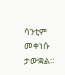ሳንቲም መቀነሱ ታውቋል።